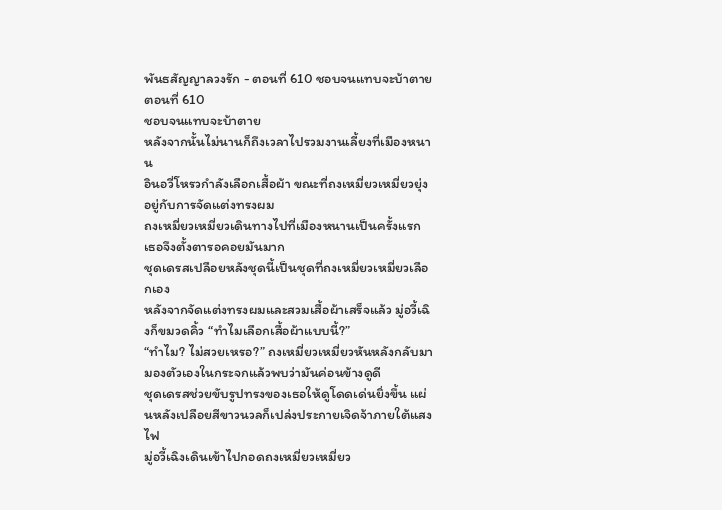พันธสัญญาลวงรัก - ตอนที่ 610 ชอบจนแทบจะบ้าตาย
ตอนที่ 610
ชอบจนแทบจะบ้าตาย
หลังจากนั้นไม่นานก็ถึงเวลาไปรวมงานเลี้ยงที่เมืองหนาน
อินอวี่โหรวกำลังเลือกเสื้อผ้า ขณะที่ถงเหมี่ยวเหมี่ยวยุ่งอยู่กับการจัดแต่งทรงผม
ถงเหมี่ยวเหมี่ยวเดินทางไปที่เมืองหนานเป็นครั้งแรก เธอจึงตั้งตารอคอยมันมาก
ชุดเดรสเปลือยหลังชุดนี้เป็นชุดที่ถงเหมี่ยวเหมี่ยวเลือกเอง
หลังจากจัดแต่งทรงผมและสวมเสื้อผ้าเสร็จแล้ว มู่อวี้เฉิงก็ขมวดคิ้ว “ทำไมเลือกเสื้อผ้าแบบนี้?”
“ทำไม? ไม่สวยเหรอ?” ถงเหมี่ยวเหมี่ยวหันหลังกลับมามองตัวเองในกระจกแล้วพบว่ามันค่อนข้างดูดี
ชุดเดรสช่วยขับรูปทรงของเธอให้ดูโดดเด่นยิ่งขึ้น แผ่นหลังเปลือยสีขาวนวลก็เปล่งประกายเจิดจ้าภายใต้แสงไฟ
มู่อวี้เฉิงเดินเข้าไปกอดถงเหมี่ยวเหมี่ยว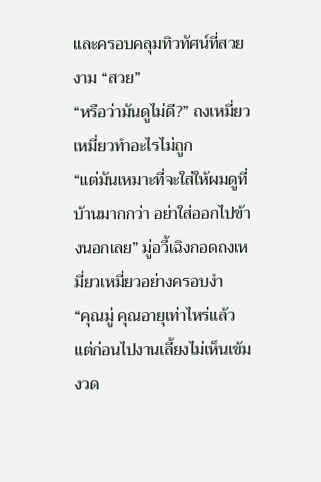และครอบคลุมทิวทัศน์ที่สวยงาม “สวย”
“หรือว่ามันดูไม่ดี?” ถงเหมี่ยวเหมี่ยวทำอะไรไม่ถูก
“แต่มันเหมาะที่จะใส่ให้ผมดูที่บ้านมากกว่า อย่าใส่ออกไปข้างนอกเลย” มู่อวี้เฉิงกอดถงเหมี่ยวเหมี่ยวอย่างครอบงำ
“คุณมู่ คุณอายุเท่าไหร่แล้ว แต่ก่อนไปงานเลี้ยงไม่เห็นเข้มงวด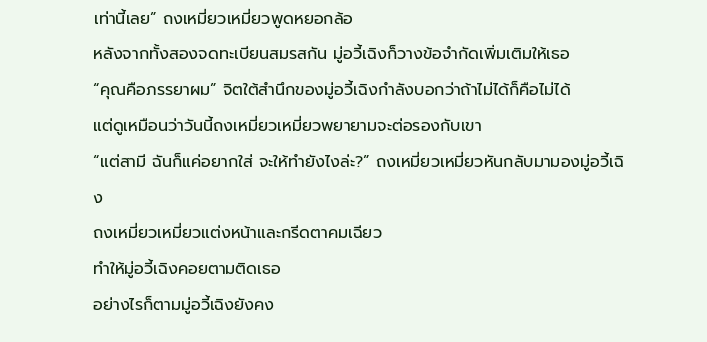เท่านี้เลย” ถงเหมี่ยวเหมี่ยวพูดหยอกล้อ
หลังจากทั้งสองจดทะเบียนสมรสกัน มู่อวี้เฉิงก็วางข้อจำกัดเพิ่มเติมให้เธอ
“คุณคือภรรยาผม” จิตใต้สำนึกของมู่อวี้เฉิงกำลังบอกว่าถ้าไม่ได้ก็คือไม่ได้
แต่ดูเหมือนว่าวันนี้ถงเหมี่ยวเหมี่ยวพยายามจะต่อรองกับเขา
“แต่สามี ฉันก็แค่อยากใส่ จะให้ทำยังไงล่ะ?” ถงเหมี่ยวเหมี่ยวหันกลับมามองมู่อวี้เฉิง
ถงเหมี่ยวเหมี่ยวแต่งหน้าและกรีดตาคมเฉียว
ทำให้มู่อวี้เฉิงคอยตามติดเธอ
อย่างไรก็ตามมู่อวี้เฉิงยังคง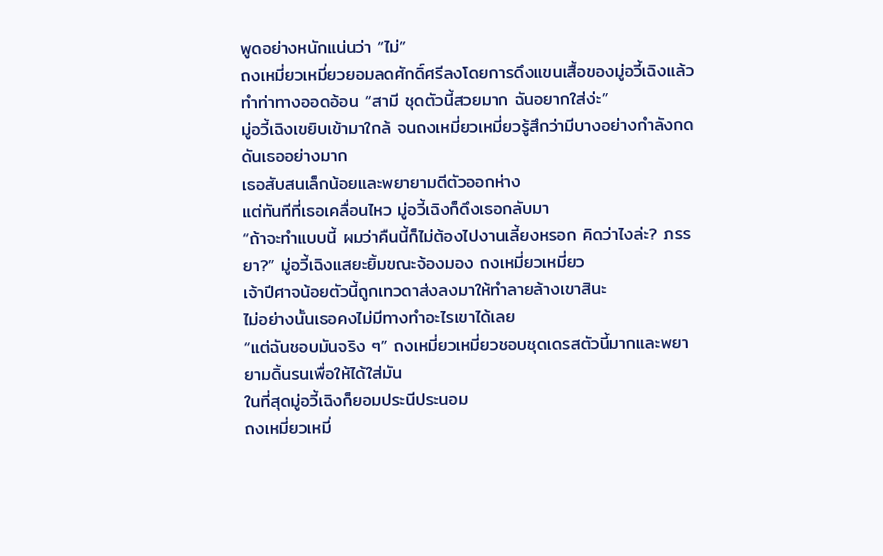พูดอย่างหนักแน่นว่า “ไม่”
ถงเหมี่ยวเหมี่ยวยอมลดศักดิ์ศรีลงโดยการดึงแขนเสื้อของมู่อวี้เฉิงแล้วทำท่าทางออดอ้อน “สามี ชุดตัวนี้สวยมาก ฉันอยากใส่ง่ะ”
มู่อวี้เฉิงเขยิบเข้ามาใกล้ จนถงเหมี่ยวเหมี่ยวรู้สึกว่ามีบางอย่างกำลังกดดันเธออย่างมาก
เธอสับสนเล็กน้อยและพยายามตีตัวออกห่าง
แต่ทันทีที่เธอเคลื่อนไหว มู่อวี้เฉิงก็ดึงเธอกลับมา
“ถ้าจะทำแบบนี้ ผมว่าคืนนี้ก็ไม่ต้องไปงานเลี้ยงหรอก คิดว่าไงล่ะ? ภรรยา?” มู่อวี้เฉิงแสยะยิ้มขณะจ้องมอง ถงเหมี่ยวเหมี่ยว
เจ้าปีศาจน้อยตัวนี้ถูกเทวดาส่งลงมาให้ทำลายล้างเขาสินะ
ไม่อย่างนั้นเธอคงไม่มีทางทำอะไรเขาได้เลย
“แต่ฉันชอบมันจริง ๆ” ถงเหมี่ยวเหมี่ยวชอบชุดเดรสตัวนี้มากและพยายามดิ้นรนเพื่อให้ได้ใส่มัน
ในที่สุดมู่อวี้เฉิงก็ยอมประนีประนอม
ถงเหมี่ยวเหมี่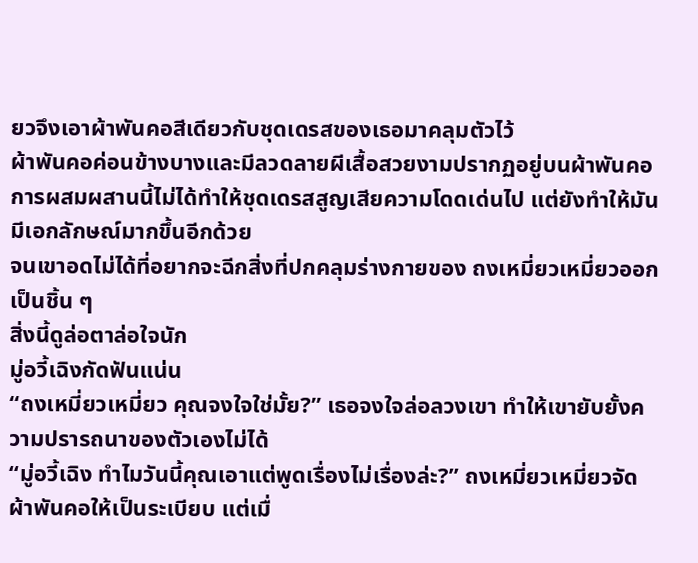ยวจึงเอาผ้าพันคอสีเดียวกับชุดเดรสของเธอมาคลุมตัวไว้
ผ้าพันคอค่อนข้างบางและมีลวดลายผีเสื้อสวยงามปรากฏอยู่บนผ้าพันคอ
การผสมผสานนี้ไม่ได้ทำให้ชุดเดรสสูญเสียความโดดเด่นไป แต่ยังทำให้มันมีเอกลักษณ์มากขึ้นอีกด้วย
จนเขาอดไม่ได้ที่อยากจะฉีกสิ่งที่ปกคลุมร่างกายของ ถงเหมี่ยวเหมี่ยวออกเป็นชิ้น ๆ
สิ่งนี้ดูล่อตาล่อใจนัก
มู่อวี้เฉิงกัดฟันแน่น
“ถงเหมี่ยวเหมี่ยว คุณจงใจใช่มั้ย?” เธอจงใจล่อลวงเขา ทำให้เขายับยั้งความปรารถนาของตัวเองไม่ได้
“มู่อวี้เฉิง ทำไมวันนี้คุณเอาแต่พูดเรื่องไม่เรื่องล่ะ?” ถงเหมี่ยวเหมี่ยวจัดผ้าพันคอให้เป็นระเบียบ แต่เมื่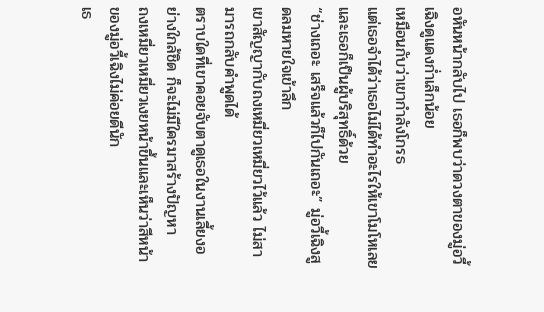อหันหน้ากลับไป เธอก็พบว่าดวงตาของมู่อวี้เฉิงดูแดงก่ำเล็กน้อย
เหมือนกับว่าเขากำลังโกรธ
แต่เธอจำได้ว่าเธอไม่ได้ทำอะไรให้เขาโมโหเลย และเธอก็เป็นผู้บริสุทธิ์ด้วย
“ช่างเถอะ เสร็จแล้วก็ไปกันเถอะ” มู่อวี้เฉิงสูดลมหายใจเข้าลึก
เขาสัญญากับถงเหมี่ยวเหมี่ยวไว้แล้ว ไม่สามารถกลับคำพูดได้
ตราบใดที่เขาคอยจับตาดูเธอในงานเลี้ยงอย่างใกล้ชิด ก็จะไม่มีใครมาสร้างปัญหา
ถงเหมี่ยวเหมี่ยวเงยหน้าขึ้นและเห็นว่าสีหน้าของมู่อวี้เฉิงไม่ค่อยดีนัก
เธ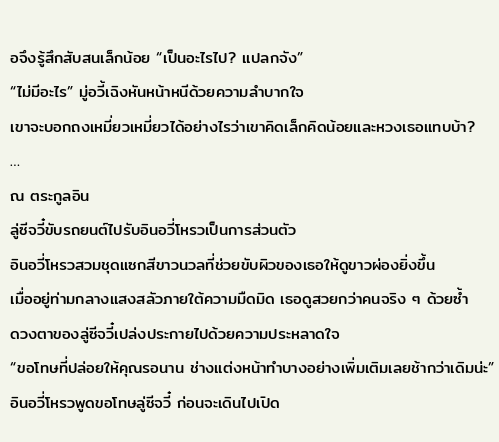อจึงรู้สึกสับสนเล็กน้อย “เป็นอะไรไป? แปลกจัง”
“ไม่มีอะไร” มู่อวี้เฉิงหันหน้าหนีด้วยความลำบากใจ
เขาจะบอกถงเหมี่ยวเหมี่ยวได้อย่างไรว่าเขาคิดเล็กคิดน้อยและหวงเธอแทบบ้า?
…
ณ ตระกูลอิน
ลู่ซีจวี๋ขับรถยนต์ไปรับอินอวี่โหรวเป็นการส่วนตัว
อินอวี่โหรวสวมชุดแซกสีขาวนวลที่ช่วยขับผิวของเธอให้ดูขาวผ่องยิ่งขึ้น
เมื่ออยู่ท่ามกลางแสงสลัวภายใต้ความมืดมิด เธอดูสวยกว่าคนจริง ๆ ด้วยซ้ำ
ดวงตาของลู่ซีจวี๋เปล่งประกายไปด้วยความประหลาดใจ
“ขอโทษที่ปล่อยให้คุณรอนาน ช่างแต่งหน้าทำบางอย่างเพิ่มเติมเลยช้ากว่าเดิมน่ะ” อินอวี่โหรวพูดขอโทษลู่ซีจวี๋ ก่อนจะเดินไปเปิด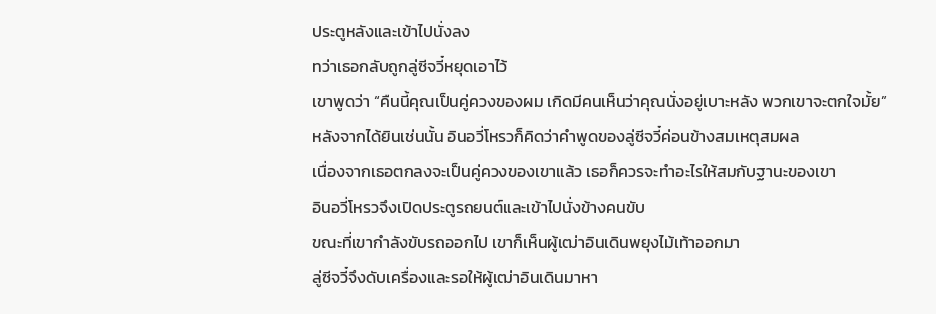ประตูหลังและเข้าไปนั่งลง
ทว่าเธอกลับถูกลู่ซีจวี๋หยุดเอาไว้
เขาพูดว่า “คืนนี้คุณเป็นคู่ควงของผม เกิดมีคนเห็นว่าคุณนั่งอยู่เบาะหลัง พวกเขาจะตกใจมั้ย”
หลังจากได้ยินเช่นนั้น อินอวี่โหรวก็คิดว่าคำพูดของลู่ซีจวี๋ค่อนข้างสมเหตุสมผล
เนื่องจากเธอตกลงจะเป็นคู่ควงของเขาแล้ว เธอก็ควรจะทำอะไรให้สมกับฐานะของเขา
อินอวี่โหรวจึงเปิดประตูรถยนต์และเข้าไปนั่งข้างคนขับ
ขณะที่เขากำลังขับรถออกไป เขาก็เห็นผู้เฒ่าอินเดินพยุงไม้เท้าออกมา
ลู่ซีจวี๋จึงดับเครื่องและรอให้ผู้เฒ่าอินเดินมาหา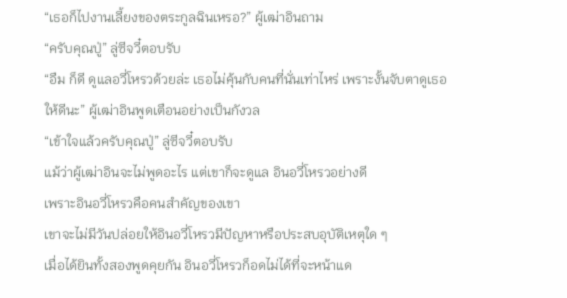“เธอก็ไปงานเลี้ยงของตระกูลฉินเหรอ?” ผู้เฒ่าอินถาม
“ครับคุณปู่” ลู่ซีจวี๋ตอบรับ
“อืม ก็ดี ดูแลอวี่โหรวด้วยล่ะ เธอไม่คุ้นกับคนที่นั่นเท่าไหร่ เพราะงั้นจับตาดูเธอให้ดีนะ” ผู้เฒ่าอินพูดเตือนอย่างเป็นกังวล
“เข้าใจแล้วครับคุณปู่” ลู่ซีจวี๋ตอบรับ
แม้ว่าผู้เฒ่าอินจะไม่พูดอะไร แต่เขาก็จะดูแล อินอวี่โหรวอย่างดี
เพราะอินอวี่โหรวคือคนสำคัญของเขา
เขาจะไม่มีวันปล่อยให้อินอวี่โหรวมีปัญหาหรือประสบอุบัติเหตุใด ๆ
เมื่อได้ยินทั้งสองพูดคุยกัน อินอวี่โหรวก็อดไม่ได้ที่จะหน้าแด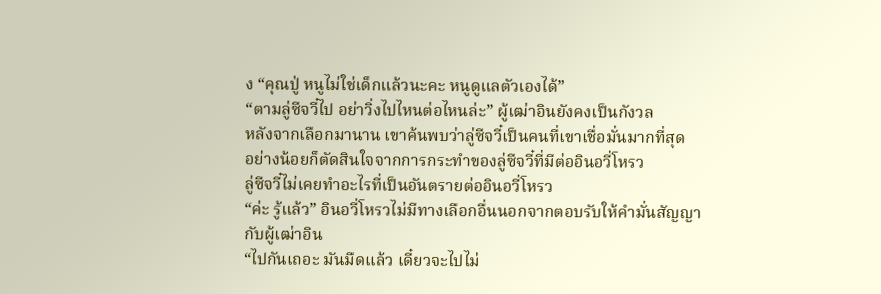ง “คุณปู่ หนูไม่ใช่เด็กแล้วนะคะ หนูดูแลตัวเองได้”
“ตามลู่ซีจวี๋ไป อย่าวิ่งไปไหนต่อไหนล่ะ” ผู้เฒ่าอินยังคงเป็นกังวล
หลังจากเลือกมานาน เขาค้นพบว่าลู่ซีจวี๋เป็นคนที่เขาเชื่อมั่นมากที่สุด
อย่างน้อยก็ตัดสินใจจากการกระทำของลู่ซีจวี๋ที่มีต่ออินอวี่โหรว
ลู่ซีจวี๋ไม่เคยทำอะไรที่เป็นอันตรายต่ออินอวี่โหรว
“ค่ะ รู้แล้ว” อินอวี่โหรวไม่มีทางเลือกอื่นนอกจากตอบรับให้คำมั่นสัญญากับผู้เฒ่าอิน
“ไปกันเถอะ มันมืดแล้ว เดี๋ยวจะไปไม่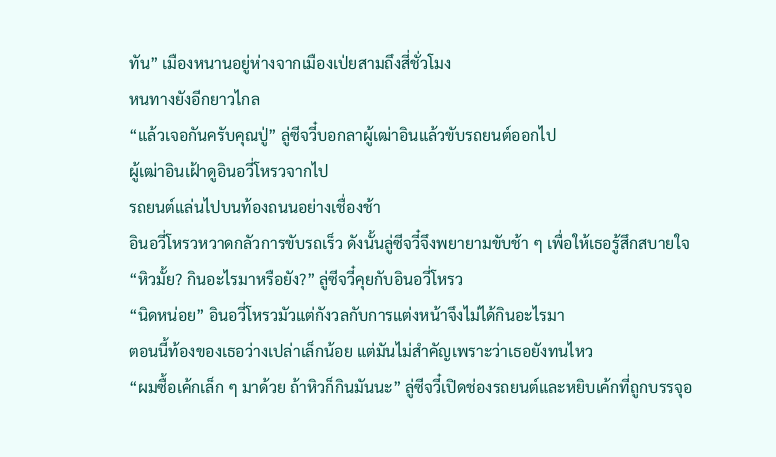ทัน” เมืองหนานอยู่ห่างจากเมืองเป่ยสามถึงสี่ชั่วโมง
หนทางยังอีกยาวไกล
“แล้วเจอกันครับคุณปู่” ลู่ซีจวี๋บอกลาผู้เฒ่าอินแล้วขับรถยนต์ออกไป
ผู้เฒ่าอินเฝ้าดูอินอวี่โหรวจากไป
รถยนต์แล่นไปบนท้องถนนอย่างเชื่องช้า
อินอวี่โหรวหวาดกลัวการขับรถเร็ว ดังนั้นลู่ซีจวี๋จึงพยายามขับช้า ๆ เพื่อให้เธอรู้สึกสบายใจ
“หิวมั้ย? กินอะไรมาหรือยัง?” ลู่ซีจวี๋คุยกับอินอวี่โหรว
“นิดหน่อย” อินอวี่โหรวมัวแต่กังวลกับการแต่งหน้าจึงไม่ได้กินอะไรมา
ตอนนี้ท้องของเธอว่างเปล่าเล็กน้อย แต่มันไม่สำคัญเพราะว่าเธอยังทนไหว
“ผมซื้อเค้กเล็ก ๆ มาด้วย ถ้าหิวก็กินมันนะ” ลู่ซีจวี๋เปิดช่องรถยนต์และหยิบเค้กที่ถูกบรรจุอ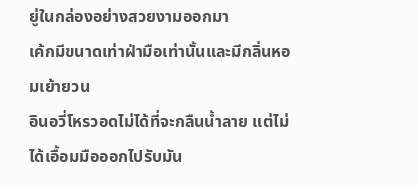ยู่ในกล่องอย่างสวยงามออกมา
เค้กมีขนาดเท่าฝ่ามือเท่านั้นและมีกลิ่นหอมเย้ายวน
อินอวี่โหรวอดไม่ได้ที่จะกลืนน้ำลาย แต่ไม่ได้เอื้อมมือออกไปรับมัน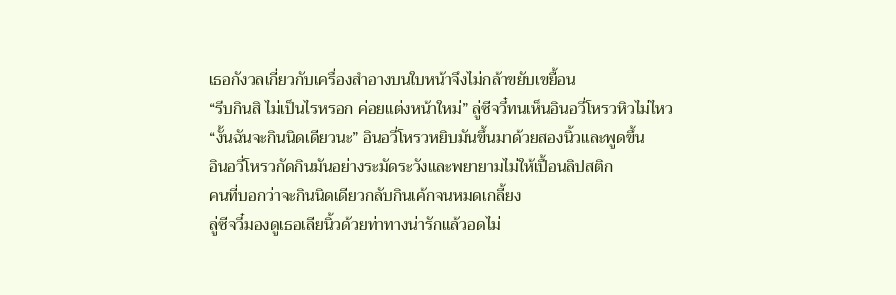เธอกังวลเกี่ยวกับเครื่องสำอางบนใบหน้าจึงไม่กล้าขยับเขยื้อน
“รีบกินสิ ไม่เป็นไรหรอก ค่อยแต่งหน้าใหม่” ลู่ซีจวี๋ทนเห็นอินอวี่โหรวหิวไม่ไหว
“งั้นฉันจะกินนิดเดียวนะ” อินอวี่โหรวหยิบมันขึ้นมาด้วยสองนิ้วและพูดขึ้น
อินอวี่โหรวกัดกินมันอย่างระมัดระวังและพยายามไม่ให้เปื้อนลิปสติก
คนที่บอกว่าจะกินนิดเดียวกลับกินเค้กจนหมดเกลี้ยง
ลู่ซีจวี๋มองดูเธอเลียนิ้วด้วยท่าทางน่ารักแล้วอดไม่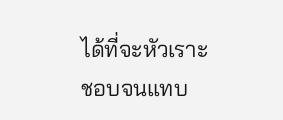ได้ที่จะหัวเราะ
ชอบจนแทบ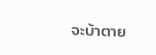จะบ้าตาย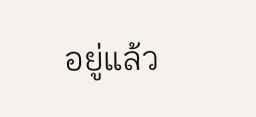อยู่แล้ว